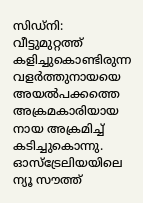സിഡ്നി: വീട്ടുമുറ്റത്ത് കളിച്ചുകൊണ്ടിരുന്ന വളർത്തുനായയെ അയൽപക്കത്തെ അക്രമകാരിയായ നായ അക്രമിച്ച് കടിച്ചുകൊന്നു. ഓസ്ട്രേലിയയിലെ ന്യൂ സൗത്ത്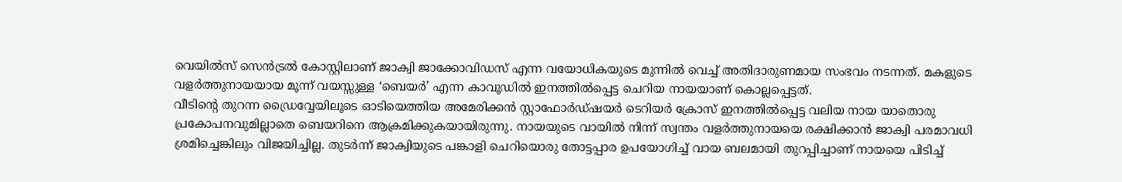വെയിൽസ് സെൻട്രൽ കോസ്റ്റിലാണ് ജാക്വി ജാക്കോവിഡസ് എന്ന വയോധികയുടെ മുന്നിൽ വെച്ച് അതിദാരുണമായ സംഭവം നടന്നത്. മകളുടെ വളർത്തുനായയായ മൂന്ന് വയസ്സുള്ള ‘ബെയർ’ എന്ന കാവൂഡിൽ ഇനത്തിൽപ്പെട്ട ചെറിയ നായയാണ് കൊല്ലപ്പെട്ടത്.
വീടിന്റെ തുറന്ന ഡ്രൈവ്വേയിലൂടെ ഓടിയെത്തിയ അമേരിക്കൻ സ്റ്റാഫോർഡ്ഷയർ ടെറിയർ ക്രോസ് ഇനത്തിൽപ്പെട്ട വലിയ നായ യാതൊരു പ്രകോപനവുമില്ലാതെ ബെയറിനെ ആക്രമിക്കുകയായിരുന്നു. നായയുടെ വായിൽ നിന്ന് സ്വന്തം വളർത്തുനായയെ രക്ഷിക്കാൻ ജാക്വി പരമാവധി ശ്രമിച്ചെങ്കിലും വിജയിച്ചില്ല. തുടർന്ന് ജാക്വിയുടെ പങ്കാളി ചെറിയൊരു തോട്ടപ്പാര ഉപയോഗിച്ച് വായ ബലമായി തുറപ്പിച്ചാണ് നായയെ പിടിച്ച്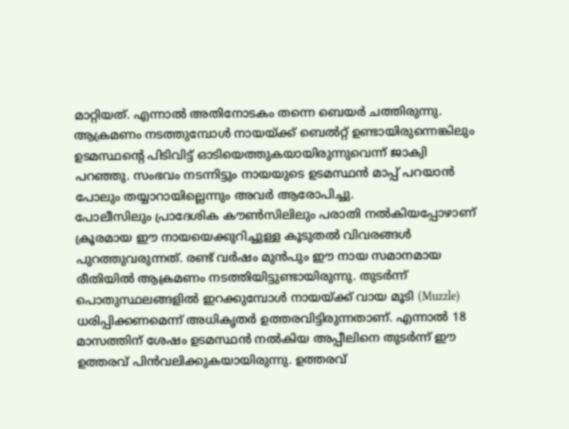മാറ്റിയത്. എന്നാൽ അതിനോടകം തന്നെ ബെയർ ചത്തിരുന്നു. ആക്രമണം നടത്തുമ്പോൾ നായയ്ക്ക് ബെൽറ്റ് ഉണ്ടായിരുന്നെങ്കിലും ഉടമസ്ഥന്റെ പിടിവിട്ട് ഓടിയെത്തുകയായിരുന്നുവെന്ന് ജാക്വി പറഞ്ഞു. സംഭവം നടന്നിട്ടും നായയുടെ ഉടമസ്ഥൻ മാപ്പ് പറയാൻ പോലും തയ്യാറായില്ലെന്നും അവർ ആരോപിച്ചു.
പോലീസിലും പ്രാദേശിക കൗൺസിലിലും പരാതി നൽകിയപ്പോഴാണ് ക്രൂരമായ ഈ നായയെക്കുറിച്ചുള്ള കൂടുതൽ വിവരങ്ങൾ പുറത്തുവരുന്നത്. രണ്ട് വർഷം മുൻപും ഈ നായ സമാനമായ രീതിയിൽ ആക്രമണം നടത്തിയിട്ടുണ്ടായിരുന്നു. തുടർന്ന് പൊതുസ്ഥലങ്ങളിൽ ഇറക്കുമ്പോൾ നായയ്ക്ക് വായ മൂടി (Muzzle) ധരിപ്പിക്കണമെന്ന് അധികൃതർ ഉത്തരവിട്ടിരുന്നതാണ്. എന്നാൽ 18 മാസത്തിന് ശേഷം ഉടമസ്ഥൻ നൽകിയ അപ്പീലിനെ തുടർന്ന് ഈ ഉത്തരവ് പിൻവലിക്കുകയായിരുന്നു. ഉത്തരവ്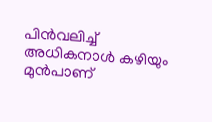പിൻവലിച്ച് അധികനാൾ കഴിയും മുൻപാണ്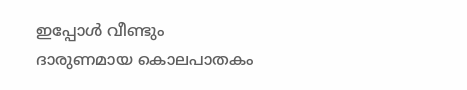ഇപ്പോൾ വീണ്ടും ദാരുണമായ കൊലപാതകം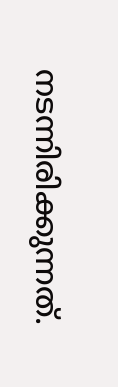നടന്നിരിക്കുന്നത്.